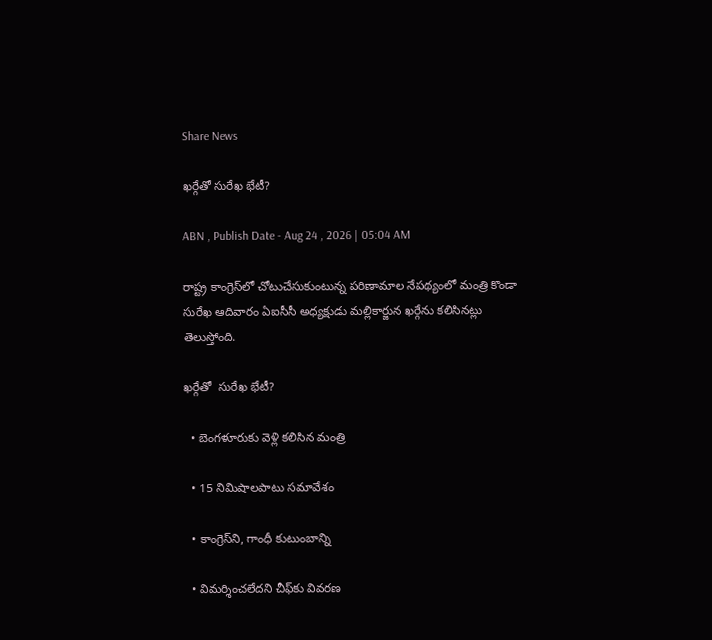Share News

ఖర్గేతో సురేఖ భేటీ?

ABN , Publish Date - Aug 24 , 2026 | 05:04 AM

రాష్ట్ర కాంగ్రెస్‌లో చోటుచేసుకుంటున్న పరిణామాల నేపథ్యంలో మంత్రి కొండా సురేఖ ఆదివారం ఏఐసీసీ అధ్యక్షుడు మల్లికార్జున ఖర్గేను కలిసినట్లు తెలుస్తోంది.

ఖర్గేతో  సురేఖ భేటీ?

  • బెంగళూరుకు వెళ్లి కలిసిన మంత్రి

  • 15 నిమిషాలపాటు సమావేశం

  • కాంగ్రెస్‌ని, గాంధీ కుటుంబాన్ని

  • విమర్శించలేదని చీఫ్‌కు వివరణ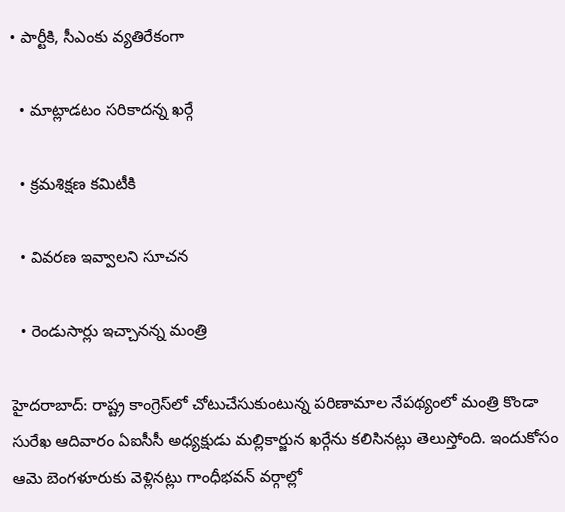• పార్టీకి, సీఎంకు వ్యతిరేకంగా

  • మాట్లాడటం సరికాదన్న ఖర్గే

  • క్రమశిక్షణ కమిటీకి

  • వివరణ ఇవ్వాలని సూచన

  • రెండుసార్లు ఇచ్చానన్న మంత్రి

హైదరాబాద్‌: రాష్ట్ర కాంగ్రెస్‌లో చోటుచేసుకుంటున్న పరిణామాల నేపథ్యంలో మంత్రి కొండా సురేఖ ఆదివారం ఏఐసీసీ అధ్యక్షుడు మల్లికార్జున ఖర్గేను కలిసినట్లు తెలుస్తోంది. ఇందుకోసం ఆమె బెంగళూరుకు వెళ్లినట్లు గాంధీభవన్‌ వర్గాల్లో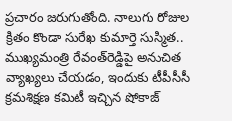ప్రచారం జరుగుతోంది. నాలుగు రోజుల క్రితం కొండా సురేఖ కుమార్తె సుస్మిత.. ముఖ్యమంత్రి రేవంత్‌రెడ్డిపై అనుచిత వ్యాఖ్యలు చేయడం, ఇందుకు టీపీసీసీ క్రమశిక్షణ కమిటీ ఇచ్చిన షోకాజ్‌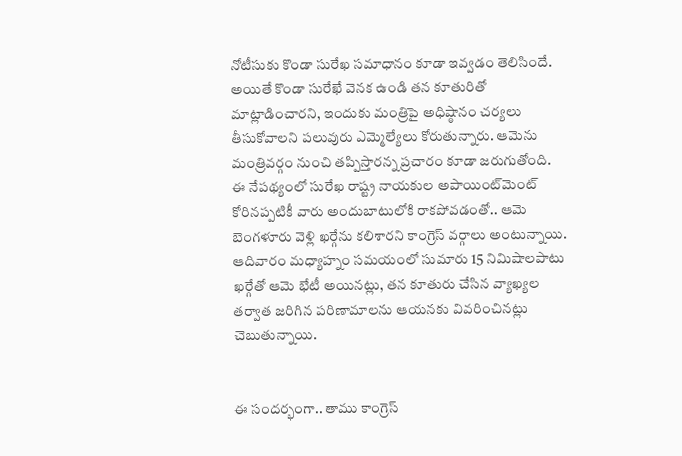నోటీసుకు కొండా సురేఖ సమాధానం కూడా ఇవ్వడం తెలిసిందే. అయితే కొండా సురేఖే వెనక ఉండి తన కూతురితో మాట్లాడించారని, ఇందుకు మంత్రిపై అధిష్ఠానం చర్యలు తీసుకోవాలని పలువురు ఎమ్మెల్యేలు కోరుతున్నారు. ఆమెను మంత్రివర్గం నుంచి తప్పిస్తారన్న ప్రచారం కూడా జరుగుతోంది. ఈ నేపథ్యంలో సురేఖ రాష్ట్ర నాయకుల అపాయింట్‌మెంట్‌ కోరినప్పటికీ వారు అందుబాటులోకి రాకపోవడంతో.. ఆమె బెంగళూరు వెళ్లి ఖర్గేను కలిశారని కాంగ్రెస్‌ వర్గాలు అంటున్నాయి. ఆదివారం మధ్యాహ్నం సమయంలో సుమారు 15 నిమిషాలపాటు ఖర్గేతో ఆమె భేటీ అయినట్లు, తన కూతురు చేసిన వ్యాఖ్యల తర్వాత జరిగిన పరిణామాలను ఆయనకు వివరించినట్లు చెబుతున్నాయి.


ఈ సందర్భంగా.. తాము కాంగ్రెస్‌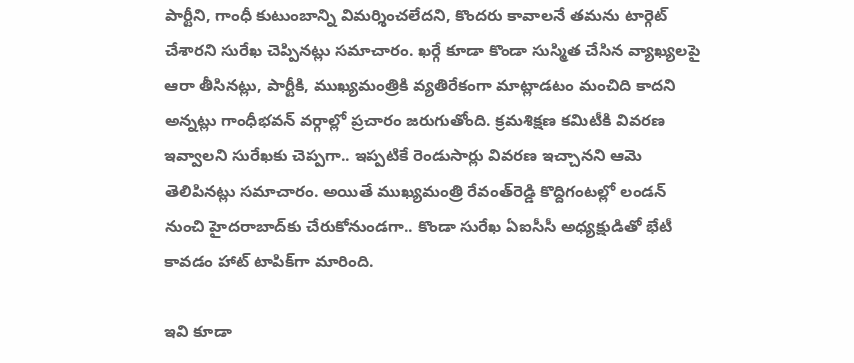పార్టీని, గాంధీ కుటుంబాన్ని విమర్శించలేదని, కొందరు కావాలనే తమను టార్గెట్‌ చేశారని సురేఖ చెప్పినట్లు సమాచారం. ఖర్గే కూడా కొండా సుస్మిత చేసిన వ్యాఖ్యలపై ఆరా తీసినట్లు, పార్టీకి, ముఖ్యమంత్రికి వ్యతిరేకంగా మాట్లాడటం మంచిది కాదని అన్నట్లు గాంధీభవన్‌ వర్గాల్లో ప్రచారం జరుగుతోంది. క్రమశిక్షణ కమిటీకి వివరణ ఇవ్వాలని సురేఖకు చెప్పగా.. ఇప్పటికే రెండుసార్లు వివరణ ఇచ్చానని ఆమె తెలిపినట్లు సమాచారం. అయితే ముఖ్యమంత్రి రేవంత్‌రెడ్డి కొద్దిగంటల్లో లండన్‌ నుంచి హైదరాబాద్‌కు చేరుకోనుండగా.. కొండా సురేఖ ఏఐసీసీ అధ్యక్షుడితో భేటీ కావడం హాట్‌ టాపిక్‌గా మారింది.

ఇవి కూడా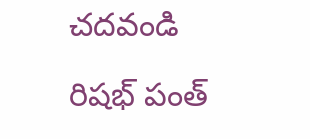చదవండి

రిషభ్ పంత్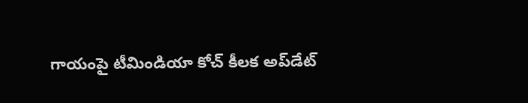గాయంపై టీమిండియా కోచ్ కీలక అప్‌డేట్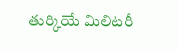తుర్కియే మిలిటరీ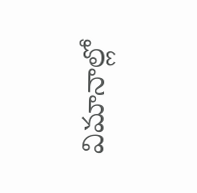విమానాల్లో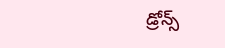డ్రోన్స్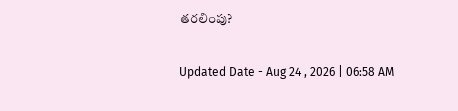తరలింపు?

Updated Date - Aug 24 , 2026 | 06:58 AM